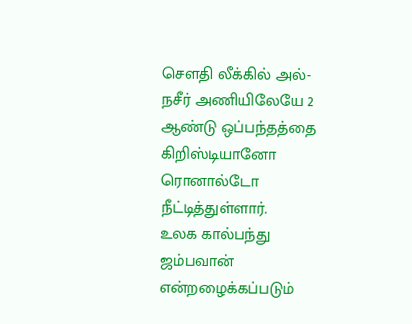சௌதி லீக்கில் அல்-நசீர் அணியிலேயே 2 ஆண்டு ஒப்பந்தத்தை கிறிஸ்டியானோ ரொனால்டோ நீட்டித்துள்ளார்.
உலக கால்பந்து ஜம்பவான் என்றழைக்கப்படும்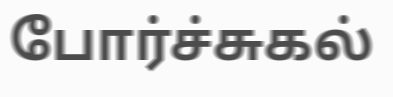போர்ச்சுகல்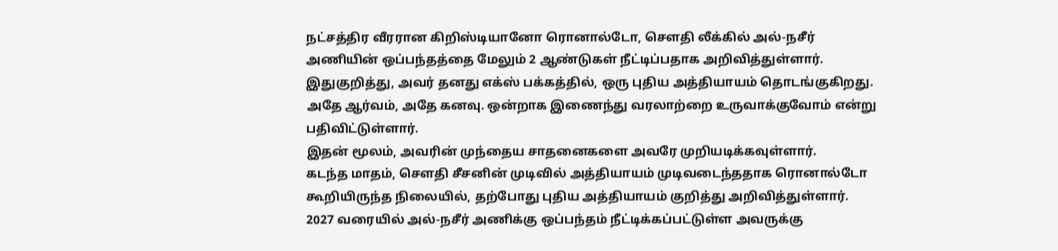நட்சத்திர வீரரான கிறிஸ்டியானோ ரொனால்டோ, சௌதி லீக்கில் அல்-நசீர் அணியின் ஒப்பந்தத்தை மேலும் 2 ஆண்டுகள் நீட்டிப்பதாக அறிவித்துள்ளார்.
இதுகுறித்து, அவர் தனது எக்ஸ் பக்கத்தில், ஒரு புதிய அத்தியாயம் தொடங்குகிறது. அதே ஆர்வம், அதே கனவு. ஒன்றாக இணைந்து வரலாற்றை உருவாக்குவோம் என்று பதிவிட்டுள்ளார்.
இதன் மூலம், அவரின் முந்தைய சாதனைகளை அவரே முறியடிக்கவுள்ளார்.
கடந்த மாதம், சௌதி சீசனின் முடிவில் அத்தியாயம் முடிவடைந்ததாக ரொனால்டோ கூறியிருந்த நிலையில், தற்போது புதிய அத்தியாயம் குறித்து அறிவித்துள்ளார்.
2027 வரையில் அல்-நசீர் அணிக்கு ஒப்பந்தம் நீட்டிக்கப்பட்டுள்ள அவருக்கு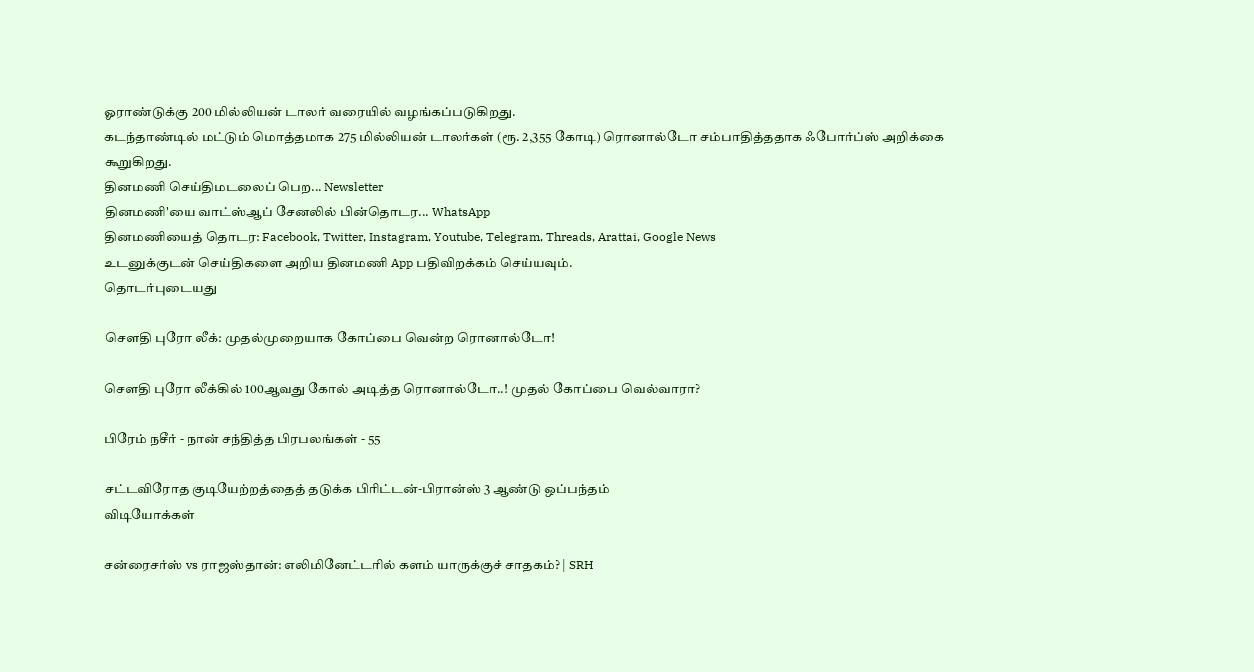ஓராண்டுக்கு 200 மில்லியன் டாலர் வரையில் வழங்கப்படுகிறது.
கடந்தாண்டில் மட்டும் மொத்தமாக 275 மில்லியன் டாலர்கள் (ரூ. 2,355 கோடி) ரொனால்டோ சம்பாதித்ததாக ஃபோர்ப்ஸ் அறிக்கை கூறுகிறது.
தினமணி செய்திமடலைப் பெற... Newsletter
தினமணி'யை வாட்ஸ்ஆப் சேனலில் பின்தொடர... WhatsApp
தினமணியைத் தொடர: Facebook, Twitter, Instagram, Youtube, Telegram, Threads, Arattai, Google News
உடனுக்குடன் செய்திகளை அறிய தினமணி App பதிவிறக்கம் செய்யவும்.
தொடர்புடையது

சௌதி புரோ லீக்: முதல்முறையாக கோப்பை வென்ற ரொனால்டோ!

சௌதி புரோ லீக்கில் 100ஆவது கோல் அடித்த ரொனால்டோ..! முதல் கோப்பை வெல்வாரா?

பிரேம் நசீர் - நான் சந்தித்த பிரபலங்கள் - 55

சட்டவிரோத குடியேற்றத்தைத் தடுக்க பிரிட்டன்-பிரான்ஸ் 3 ஆண்டு ஒப்பந்தம்
விடியோக்கள்

சன்ரைசர்ஸ் vs ராஜஸ்தான்: எலிமினேட்டரில் களம் யாருக்குச் சாதகம்? | SRH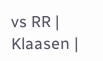vs RR | Klaasen |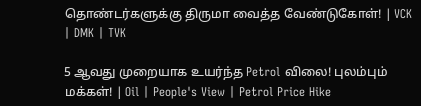தொண்டர்களுக்கு திருமா வைத்த வேண்டுகோள்! | VCK | DMK | TVK

5 ஆவது முறையாக உயர்ந்த Petrol விலை! புலம்பும் மக்கள்! | Oil | People's View | Petrol Price Hike